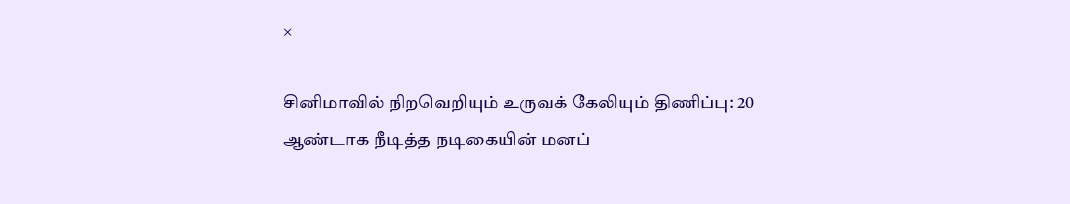×

சினிமாவில் நிறவெறியும் உருவக் கேலியும் திணிப்பு: 20 ஆண்டாக நீடித்த நடிகையின் மனப்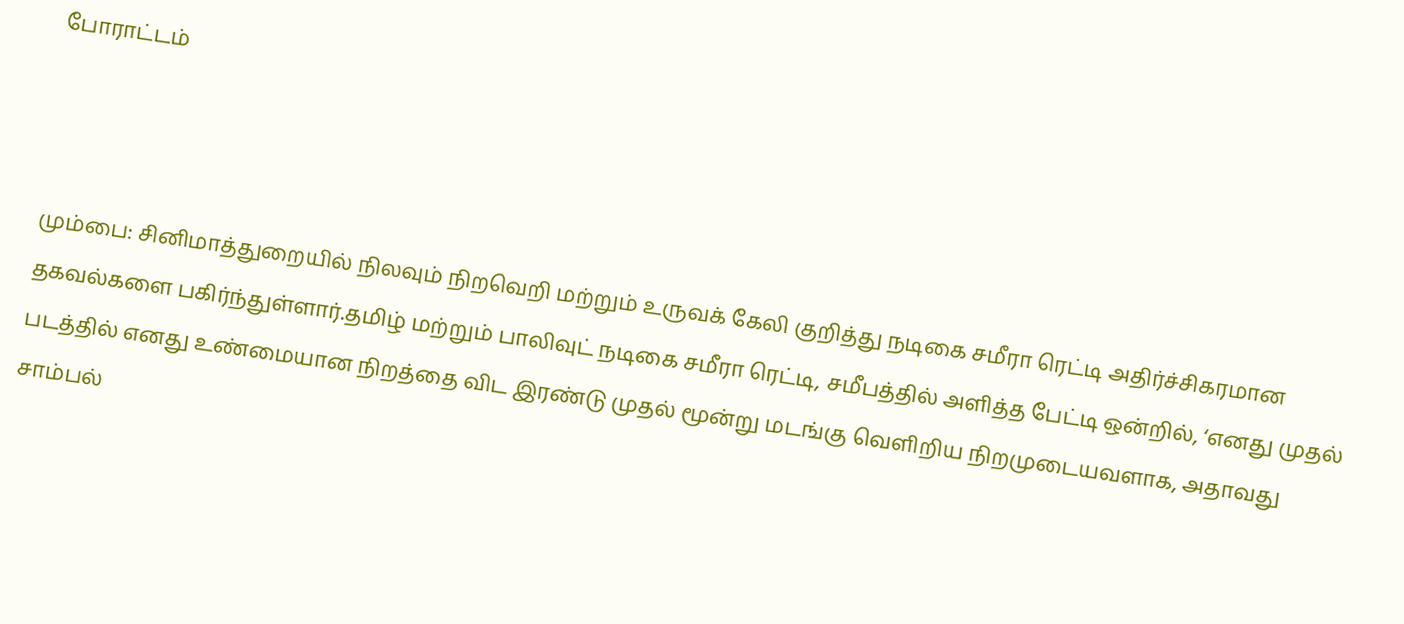போராட்டம்



மும்பை: சினிமாத்துறையில் நிலவும் நிறவெறி மற்றும் உருவக் கேலி குறித்து நடிகை சமீரா ரெட்டி அதிர்ச்சிகரமான தகவல்களை பகிர்ந்துள்ளார்.தமிழ் மற்றும் பாலிவுட் நடிகை சமீரா ரெட்டி, சமீபத்தில் அளித்த பேட்டி ஒன்றில், ‘எனது முதல் படத்தில் எனது உண்மையான நிறத்தை விட இரண்டு முதல் மூன்று மடங்கு வெளிறிய நிறமுடையவளாக, அதாவது சாம்பல்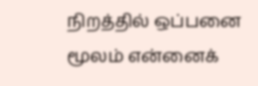நிறத்தில் ஒப்பனை மூலம் என்னைக்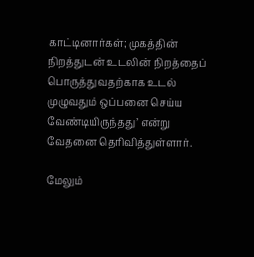காட்டினார்கள்; முகத்தின் நிறத்துடன் உடலின் நிறத்தைப் பொருத்துவதற்காக உடல் முழுவதும் ஒப்பனை செய்ய வேண்டியிருந்தது’ என்று வேதனை தெரிவித்துள்ளார்.

மேலும்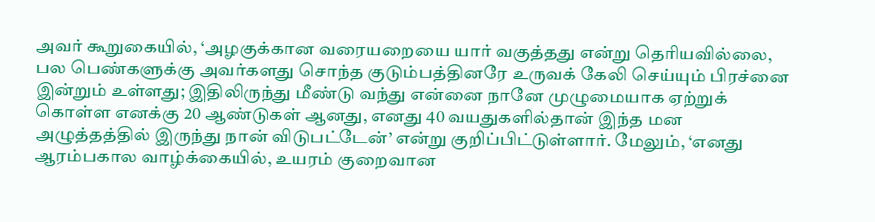அவர் கூறுகையில், ‘அழகுக்கான வரையறையை யார் வகுத்தது என்று தெரியவில்லை, பல பெண்களுக்கு அவர்களது சொந்த குடும்பத்தினரே உருவக் கேலி செய்யும் பிரச்னை இன்றும் உள்ளது; இதிலிருந்து மீண்டு வந்து என்னை நானே முழுமையாக ஏற்றுக் கொள்ள எனக்கு 20 ஆண்டுகள் ஆனது, எனது 40 வயதுகளில்தான் இந்த மன அழுத்தத்தில் இருந்து நான் விடுபட்டேன்’ என்று குறிப்பிட்டுள்ளார். மேலும், ‘எனது ஆரம்பகால வாழ்க்கையில், உயரம் குறைவான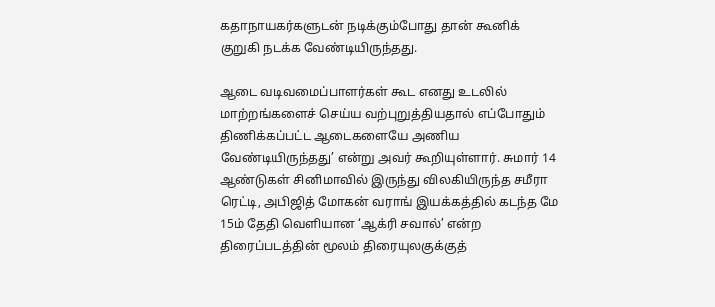கதாநாயகர்களுடன் நடிக்கும்போது தான் கூனிக் குறுகி நடக்க வேண்டியிருந்தது.

ஆடை வடிவமைப்பாளர்கள் கூட எனது உடலில் மாற்றங்களைச் செய்ய வற்புறுத்தியதால் எப்போதும் திணிக்கப்பட்ட ஆடைகளையே அணிய வேண்டியிருந்தது’ என்று அவர் கூறியுள்ளார். சுமார் 14 ஆண்டுகள் சினிமாவில் இருந்து விலகியிருந்த சமீரா ரெட்டி, அபிஜித் மோகன் வராங் இயக்கத்தில் கடந்த மே 15ம் தேதி வெளியான ‘ஆக்ரி சவால்’ என்ற திரைப்படத்தின் மூலம் திரையுலகுக்குத்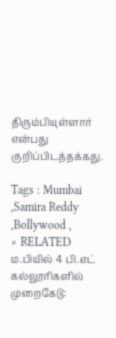திரும்பியுள்ளார் என்பது குறிப்பிடத்தக்கது.

Tags : Mumbai ,Samira Reddy ,Bollywood ,
× RELATED ம.பியில் 4 பி.எட் கல்லூரிகளில் முறைகேடு: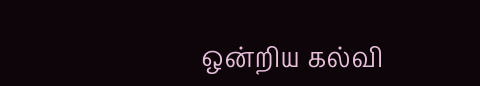ஒன்றிய கல்வி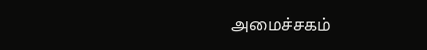அமைச்சகம்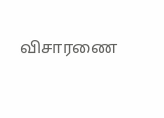விசாரணை